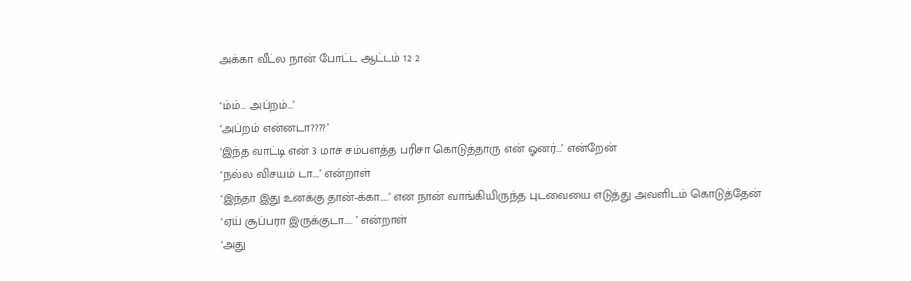அக்கா வீட்ல நான் போட்ட ஆட்டம் 12 2

‘ம்ம்… அப்றம்…’
‘அப்றம் என்னடா????’
‘இந்த வாட்டி என் 3 மாச சம்பளத்த பரிசா கொடுத்தாரு என் ஓனர்…’ என்றேன்
‘நல்ல விசயம் டா….’ என்றாள்
‘இந்தா இது உனக்கு தான்-க்கா…..’ என நான் வாங்கியிருந்த புடவையை எடுத்து அவளிடம் கொடுத்தேன்
‘ஏய் சூப்பரா இருக்குடா….. ’ என்றாள்
‘அது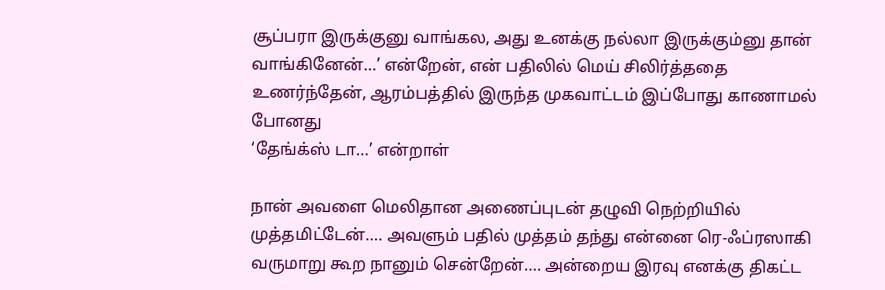சூப்பரா இருக்குனு வாங்கல, அது உனக்கு நல்லா இருக்கும்னு தான் வாங்கினேன்…’ என்றேன், என் பதிலில் மெய் சிலிர்த்ததை உணர்ந்தேன், ஆரம்பத்தில் இருந்த முகவாட்டம் இப்போது காணாமல் போனது
‘தேங்க்ஸ் டா…’ என்றாள்

நான் அவளை மெலிதான அணைப்புடன் தழுவி நெற்றியில் முத்தமிட்டேன்…. அவளும் பதில் முத்தம் தந்து என்னை ரெ-ஃப்ரஸாகி வருமாறு கூற நானும் சென்றேன்…. அன்றைய இரவு எனக்கு திகட்ட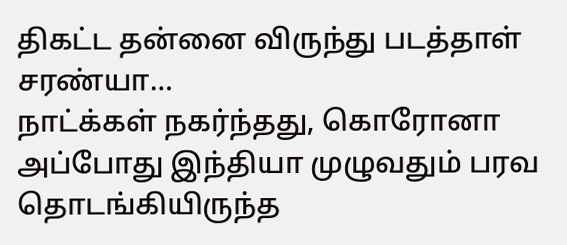திகட்ட தன்னை விருந்து படத்தாள் சரண்யா…
நாட்க்கள் நகர்ந்தது, கொரோனா அப்போது இந்தியா முழுவதும் பரவ தொடங்கியிருந்த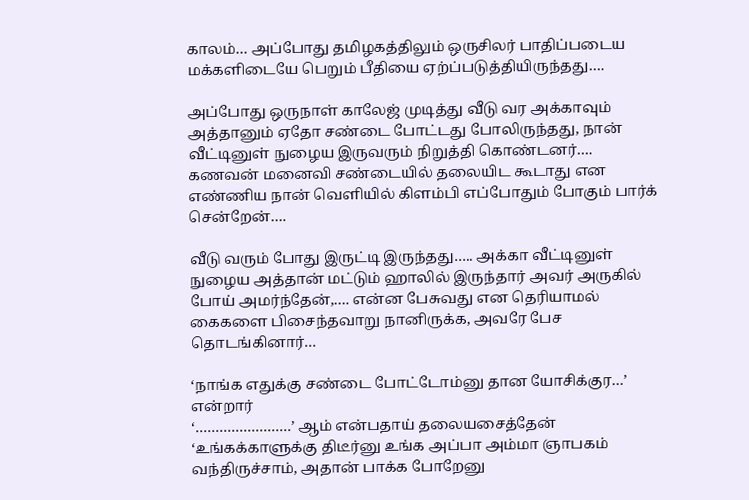காலம்… அப்போது தமிழகத்திலும் ஒருசிலர் பாதிப்படைய மக்களிடையே பெறும் பீதியை ஏற்ப்படுத்தியிருந்தது….

அப்போது ஒருநாள் காலேஜ் முடித்து வீடு வர அக்காவும் அத்தானும் ஏதோ சண்டை போட்டது போலிருந்தது, நான் வீட்டினுள் நுழைய இருவரும் நிறுத்தி கொண்டனர்…. கணவன் மனைவி சண்டையில் தலையிட கூடாது என எண்ணிய நான் வெளியில் கிளம்பி எப்போதும் போகும் பார்க் சென்றேன்….

வீடு வரும் போது இருட்டி இருந்தது….. அக்கா வீட்டினுள் நுழைய அத்தான் மட்டும் ஹாலில் இருந்தார் அவர் அருகில் போய் அமர்ந்தேன்,…. என்ன பேசுவது என தெரியாமல் கைகளை பிசைந்தவாறு நானிருக்க, அவரே பேச தொடங்கினார்…

‘நாங்க எதுக்கு சண்டை போட்டோம்னு தான யோசிக்குர…’ என்றார்
‘……………………’ ஆம் என்பதாய் தலையசைத்தேன்
‘உங்கக்காளுக்கு திடீர்னு உங்க அப்பா அம்மா ஞாபகம் வந்திருச்சாம், அதான் பாக்க போறேனு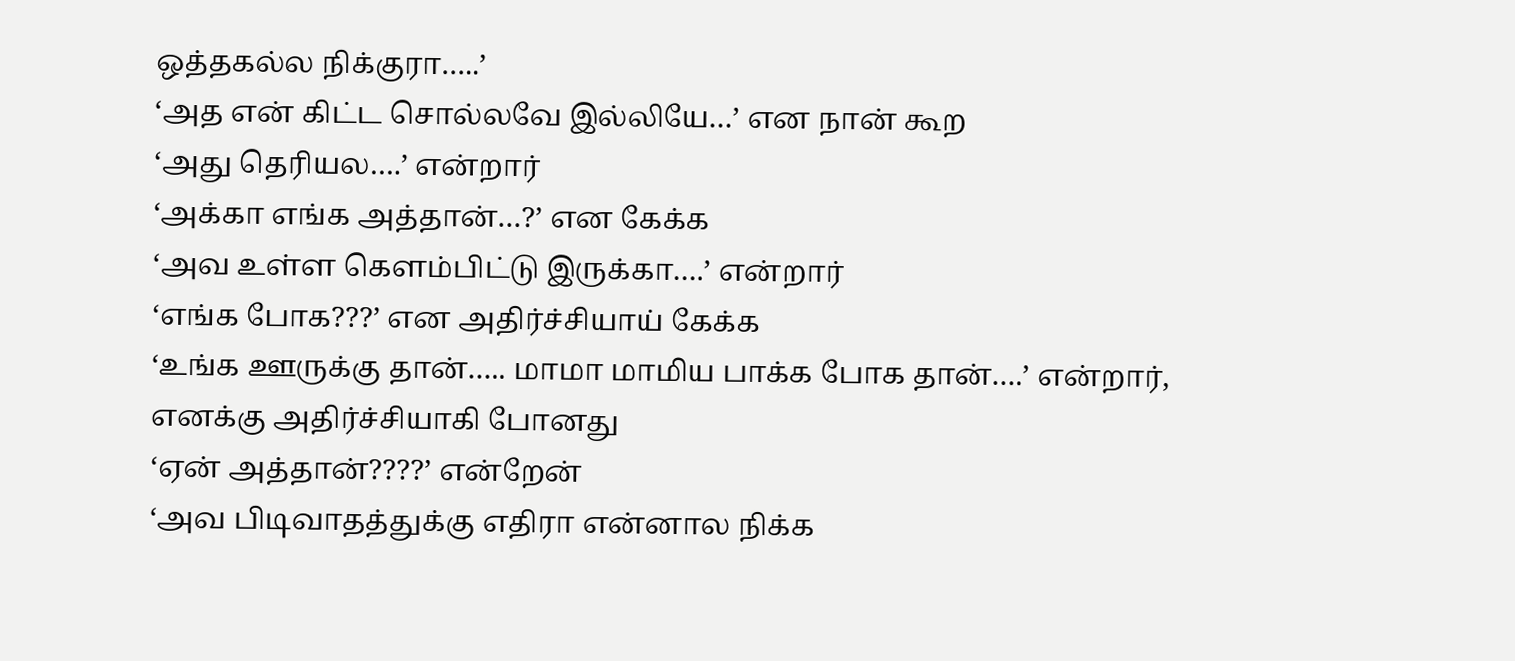ஒத்தகல்ல நிக்குரா…..’
‘அத என் கிட்ட சொல்லவே இல்லியே…’ என நான் கூற
‘அது தெரியல….’ என்றார்
‘அக்கா எங்க அத்தான்…?’ என கேக்க
‘அவ உள்ள கெளம்பிட்டு இருக்கா….’ என்றார்
‘எங்க போக???’ என அதிர்ச்சியாய் கேக்க
‘உங்க ஊருக்கு தான்….. மாமா மாமிய பாக்க போக தான்….’ என்றார், எனக்கு அதிர்ச்சியாகி போனது
‘ஏன் அத்தான்????’ என்றேன்
‘அவ பிடிவாதத்துக்கு எதிரா என்னால நிக்க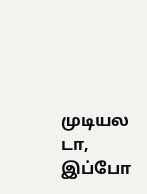முடியல டா, இப்போ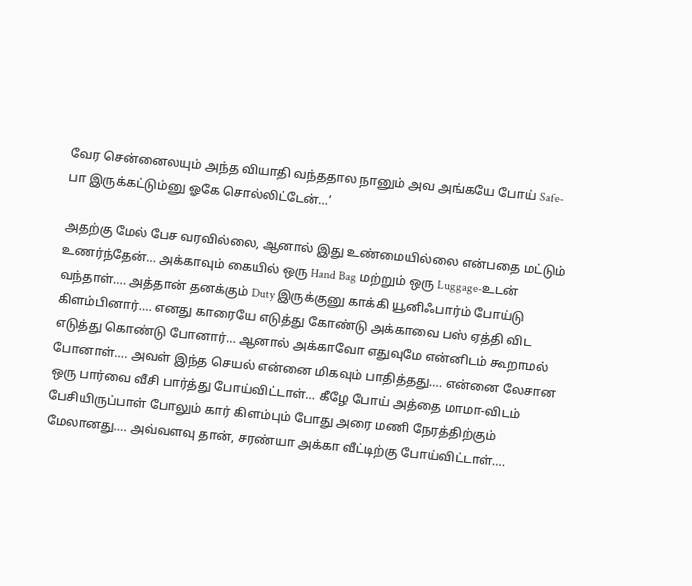வேர சென்னைலயும் அந்த வியாதி வந்ததால நானும் அவ அங்கயே போய் Safe-பா இருக்கட்டும்னு ஓகே சொல்லிட்டேன்…’

அதற்கு மேல் பேச வரவில்லை, ஆனால் இது உண்மையில்லை என்பதை மட்டும் உணர்ந்தேன்… அக்காவும் கையில் ஒரு Hand Bag மற்றும் ஒரு Luggage-உடன் வந்தாள்…. அத்தான் தனக்கும் Duty இருக்குனு காக்கி யூனிஃபார்ம் போய்டு கிளம்பினார்…. எனது காரையே எடுத்து கோண்டு அக்காவை பஸ் ஏத்தி விட எடுத்து கொண்டு போனார்… ஆனால் அக்காவோ எதுவுமே என்னிடம் கூறாமல் போனாள்…. அவள் இந்த செயல் என்னை மிகவும் பாதித்தது…. என்னை லேசான ஒரு பார்வை வீசி பார்த்து போய்விட்டாள்… கீழே போய் அத்தை மாமா-விடம் பேசியிருப்பாள் போலும் கார் கிளம்பும் போது அரை மணி நேரத்திற்கும் மேலானது…. அவ்வளவு தான், சரண்யா அக்கா வீட்டிற்கு போய்விட்டாள்….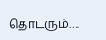தொடரும்….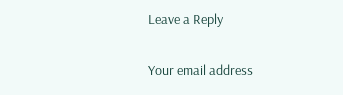Leave a Reply

Your email address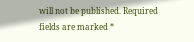will not be published. Required fields are marked *